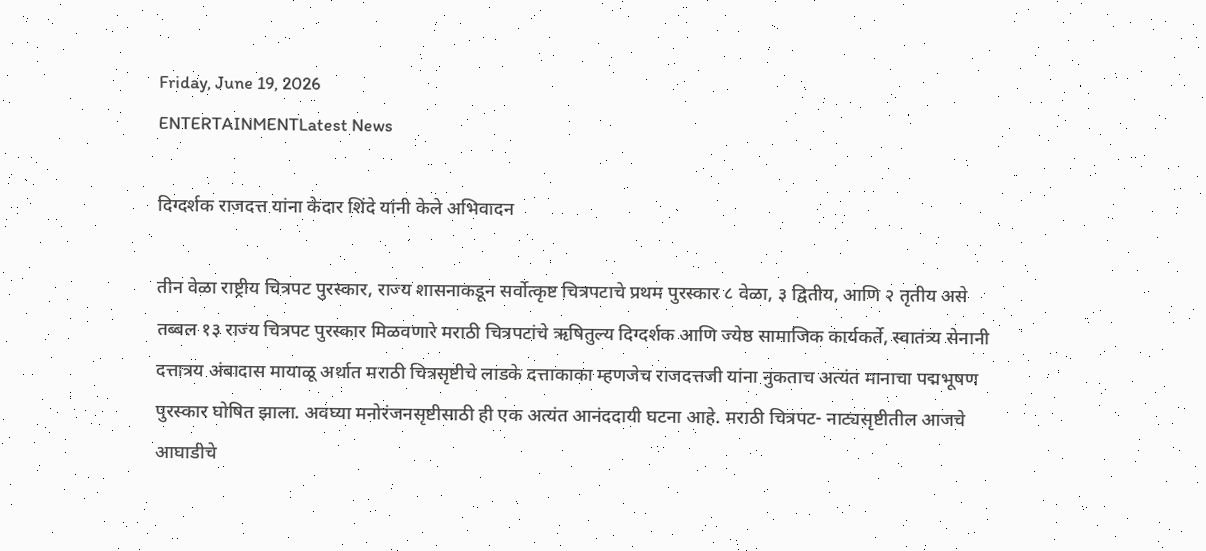Friday, June 19, 2026
ENTERTAINMENTLatest News

दिग्दर्शक राजदत्त यांना केदार शिंदे यांनी केले अभिवादन

तीन वेळा राष्ट्रीय चित्रपट पुरस्कार, राज्य शासनाकडून सर्वोत्कृष्ट चित्रपटाचे प्रथम पुरस्कार ८ वेळा, ३ द्वितीय, आणि २ तृतीय असे तब्बल १३ राज्य चित्रपट पुरस्कार मिळवणारे मराठी चित्रपटांचे ऋषितुल्य दिग्दर्शक आणि ज्येष्ठ सामाजिक कार्यकर्ते, स्वातंत्र्य सेनानी दत्तात्रय अंबादास मायाळू अर्थात मराठी चित्रसृष्टीचे लाडके दत्ताकाका म्हणजेच राजदत्तजी यांना नुकताच अत्यंत मानाचा पद्मभूषण पुरस्कार घोषित झाला. अवघ्या मनोरंजनसृष्टीसाठी ही एक अत्यंत आनंददायी घटना आहे. मराठी चित्रपट- नाट्यसृष्टीतील आजचे आघाडीचे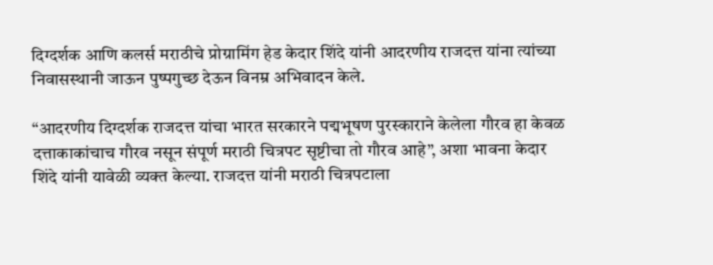दिग्दर्शक आणि कलर्स मराठीचे प्रोग्रामिंग हेड केदार शिंदे यांनी आदरणीय राजदत्त यांना त्यांच्या निवासस्थानी जाऊन पुष्पगुच्छ देऊन विनम्र अभिवादन केले.

“आदरणीय दिग्दर्शक राजदत्त यांचा भारत सरकारने पद्मभूषण पुरस्काराने केलेला गौरव हा केवळ दत्ताकाकांचाच गौरव नसून संपूर्ण मराठी चित्रपट सृष्टीचा तो गौरव आहे”, अशा भावना केदार शिंदे यांनी यावेळी व्यक्त केल्या. राजदत्त यांनी मराठी चित्रपटाला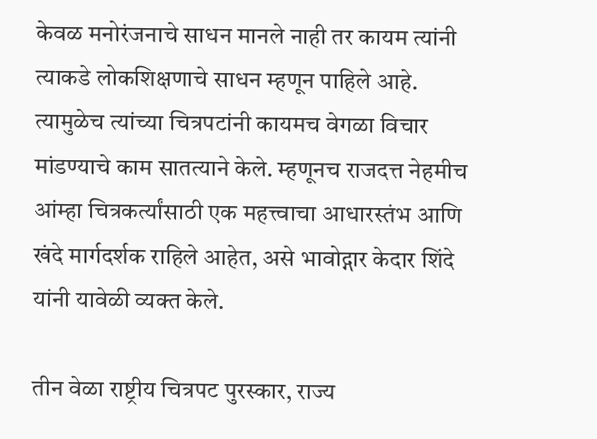केवळ मनोरंजनाचे साधन मानले नाही तर कायम त्यांनी त्याकडे लोकशिक्षणाचे साधन म्हणून पाहिले आहे. त्यामुळेच त्यांच्या चित्रपटांनी कायमच वेगळा विचार मांडण्याचे काम सातत्याने केले. म्हणूनच राजदत्त नेहमीच आंम्हा चित्रकर्त्यांसाठी एक महत्त्वाचा आधारस्तंभ आणि खंदे मार्गदर्शक राहिले आहेत, असे भावोद्गार केदार शिंदे यांनी यावेळी व्यक्त केले.

तीन वेळा राष्ट्रीय चित्रपट पुरस्कार, राज्य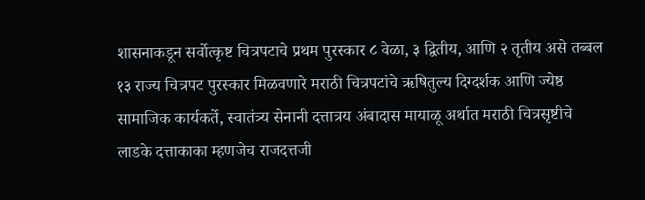शासनाकडून सर्वोत्कृष्ट चित्रपटाचे प्रथम पुरस्कार ८ वेळा, ३ द्वितीय, आणि २ तृतीय असे तब्बल १३ राज्य चित्रपट पुरस्कार मिळवणारे मराठी चित्रपटांचे ऋषितुल्य दिग्दर्शक आणि ज्येष्ठ सामाजिक कार्यकर्ते, स्वातंत्र्य सेनानी दत्तात्रय अंबादास मायाळू अर्थात मराठी चित्रसृष्टीचे लाडके दत्ताकाका म्हणजेच राजदत्तजी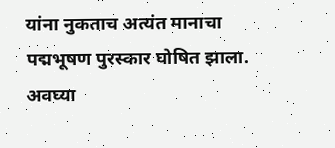यांना नुकताच अत्यंत मानाचा पद्मभूषण पुरस्कार घोषित झाला. अवघ्या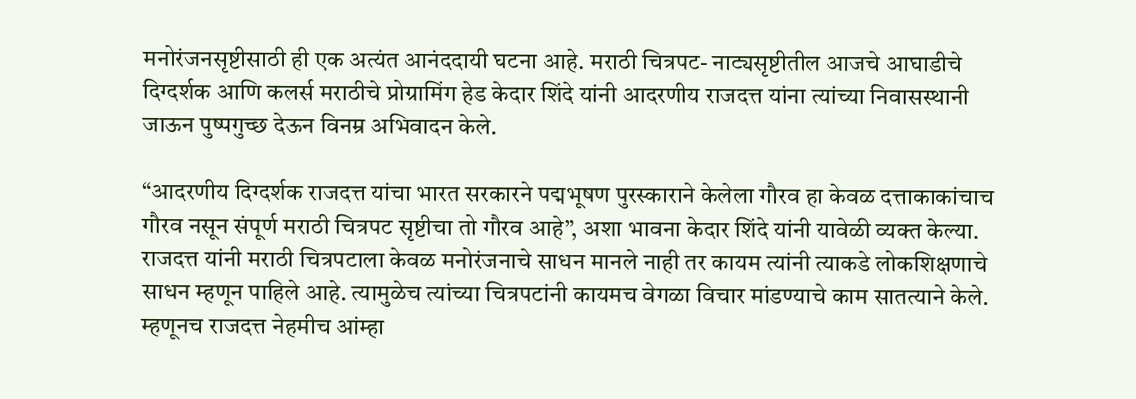मनोरंजनसृष्टीसाठी ही एक अत्यंत आनंददायी घटना आहे. मराठी चित्रपट- नाट्यसृष्टीतील आजचे आघाडीचे दिग्दर्शक आणि कलर्स मराठीचे प्रोग्रामिंग हेड केदार शिंदे यांनी आदरणीय राजदत्त यांना त्यांच्या निवासस्थानी जाऊन पुष्पगुच्छ देऊन विनम्र अभिवादन केले.

“आदरणीय दिग्दर्शक राजदत्त यांचा भारत सरकारने पद्मभूषण पुरस्काराने केलेला गौरव हा केवळ दत्ताकाकांचाच गौरव नसून संपूर्ण मराठी चित्रपट सृष्टीचा तो गौरव आहे”, अशा भावना केदार शिंदे यांनी यावेळी व्यक्त केल्या. राजदत्त यांनी मराठी चित्रपटाला केवळ मनोरंजनाचे साधन मानले नाही तर कायम त्यांनी त्याकडे लोकशिक्षणाचे साधन म्हणून पाहिले आहे. त्यामुळेच त्यांच्या चित्रपटांनी कायमच वेगळा विचार मांडण्याचे काम सातत्याने केले. म्हणूनच राजदत्त नेहमीच आंम्हा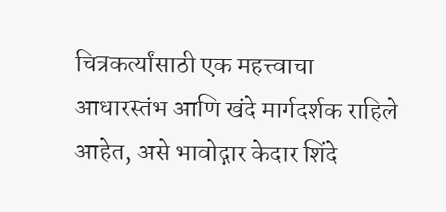चित्रकर्त्यांसाठी एक महत्त्वाचा आधारस्तंभ आणि खंदे मार्गदर्शक राहिले आहेत, असे भावोद्गार केदार शिंदे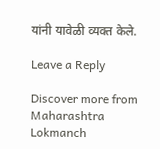यांनी यावेळी व्यक्त केले.

Leave a Reply

Discover more from Maharashtra Lokmanch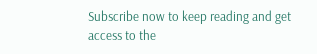Subscribe now to keep reading and get access to the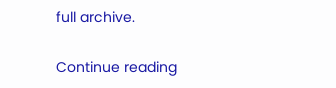full archive.

Continue reading